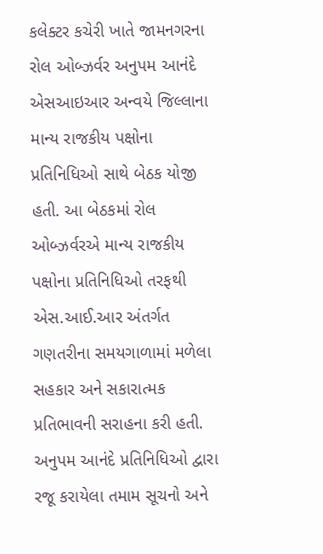કલેક્ટર કચેરી ખાતે જામનગરના રોલ ઓબ્ઝર્વર અનુપમ આનંદે એસઆઇઆર અન્વયે જિલ્લાના માન્ય રાજકીય પક્ષોના પ્રતિનિધિઓ સાથે બેઠક યોજી હતી. આ બેઠકમાં રોલ ઓબ્ઝર્વરએ માન્ય રાજકીય પક્ષોના પ્રતિનિધિઓ તરફથી એસ.આઈ.આર અંતર્ગત ગણતરીના સમયગાળામાં મળેલા સહકાર અને સકારાત્મક પ્રતિભાવની સરાહના કરી હતી.
અનુપમ આનંદે પ્રતિનિધિઓ દ્વારા રજૂ કરાયેલા તમામ સૂચનો અને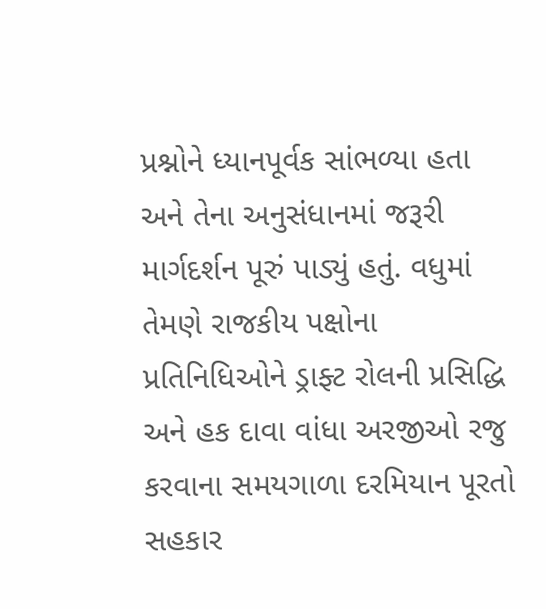પ્રશ્નોને ધ્યાનપૂર્વક સાંભળ્યા હતા અને તેના અનુસંધાનમાં જરૂરી માર્ગદર્શન પૂરું પાડ્યું હતું. વધુમાં તેમણે રાજકીય પક્ષોના પ્રતિનિધિઓને ડ્રાફ્ટ રોલની પ્રસિદ્ધિ અને હક દાવા વાંધા અરજીઓ રજુ કરવાના સમયગાળા દરમિયાન પૂરતો સહકાર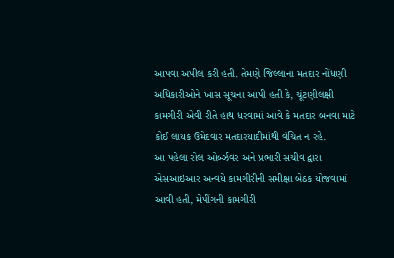આપવા અપીલ કરી હતી. તેમણે જિલ્લાના મતદાર નોંધણી અધિકારીઓને ખાસ સૂચના આપી હતી કે, ચૂંટણીલક્ષી કામગીરી એવી રીતે હાથ ધરવામાં આવે કે મતદાર બનવા માટે કોઈ લાયક ઉમેદવાર મતદારયાદીમાંથી વંચિત ન રહે.
આ પહેલા રોલ ઓર્બ્ઝવર અને પ્રભારી સચીવ દ્વારા એસઆઇઆર અન્વયે કામગીરીની સમીક્ષા બેઠક યોજવામાં આવી હતી, મેપીંગની કામગીરી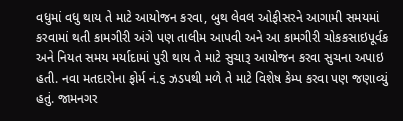વધુમાં વધુ થાય તે માટે આયોજન કરવા, બુથ લેવલ ઓફીસરને આગામી સમયમાં કરવામાં થતી કામગીરી અંગે પણ તાલીમ આપવી અને આ કામગીરી ચોકકસાઇપૂર્વક અને નિયત સમય મર્યાદામાં પુરી થાય તે માટે સુચારૂ આયોજન કરવા સુચના અપાઇ હતી. નવા મતદારોના ફોર્મ નં.૬ ઝડપથી મળે તે માટે વિશેષ કેમ્પ કરવા પણ જણાવ્યું હતું. જામનગર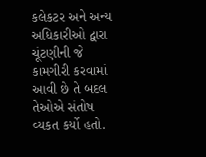કલેકટર અને અન્ય અધિકારીઓ દ્વારા ચૂંટણીની જે કામગીરી કરવામાં આવી છે તે બદલ તેઓએ સંતોષ વ્યકત કર્યો હતો.